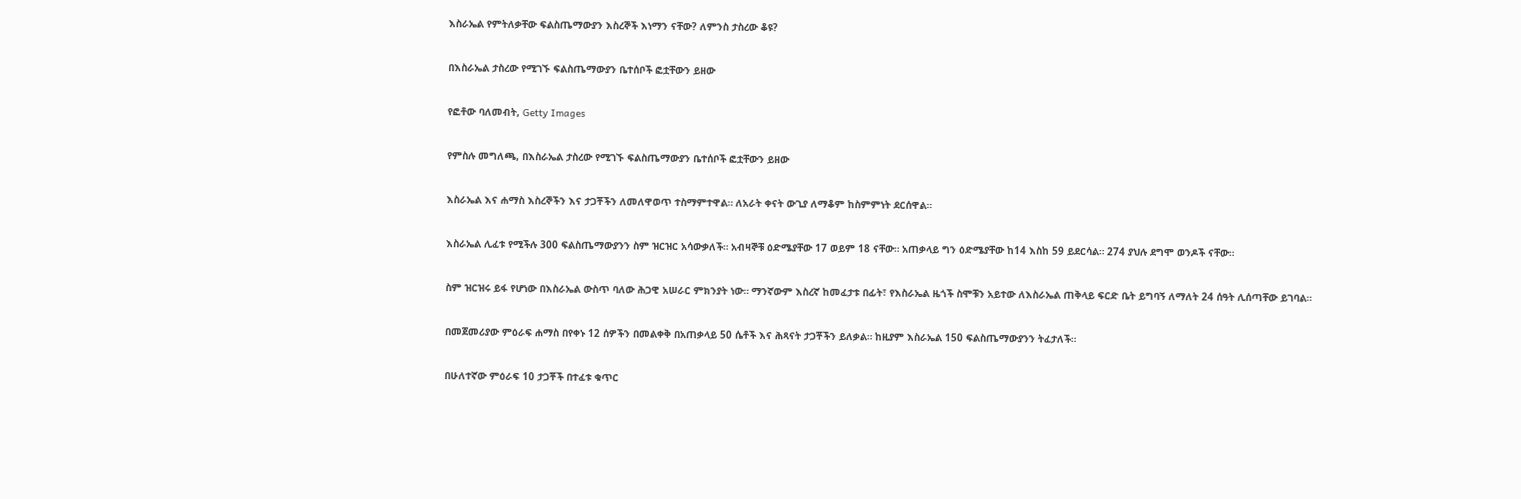እስራኤል የምትለቃቸው ፍልስጤማውያን እስረኞች እነማን ናቸው? ለምንስ ታስረው ቆዩ?

በእስራኤል ታስረው የሚገኙ ፍልስጤማውያን ቤተሰቦች ፎቷቸውን ይዘው

የፎቶው ባለመብት, Getty Images

የምስሉ መግለጫ, በእስራኤል ታስረው የሚገኙ ፍልስጤማውያን ቤተሰቦች ፎቷቸውን ይዘው

እስራኤል እና ሐማስ እስረኞችን እና ታጋቾችን ለመለዋወጥ ተስማምተዋል። ለአራት ቀናት ውጊያ ለማቆም ከስምምነት ደርሰዋል።

እስራኤል ሊፈቱ የሚችሉ 300 ፍልስጤማውያንን ስም ዝርዝር አሳውቃለች። አብዛኞቹ ዕድሜያቸው 17 ወይም 18 ናቸው። አጠቃላይ ግን ዕድሜያቸው ከ14 እስከ 59 ይደርሳል። 274 ያህሉ ደግሞ ወንዶች ናቸው።

ስም ዝርዝሩ ይፋ የሆነው በእስራኤል ውስጥ ባለው ሕጋዊ አሠራር ምክንያት ነው። ማንኛውም እስረኛ ከመፈታቱ በፊት፣ የእስራኤል ዜጎች ስሞቹን አይተው ለእስራኤል ጠቅላይ ፍርድ ቤት ይግባኝ ለማለት 24 ሰዓት ሊሰጣቸው ይገባል።

በመጀመሪያው ምዕራፍ ሐማስ በየቀኑ 12 ሰዎችን በመልቀቅ በአጠቃላይ 50 ሴቶች እና ሕጻናት ታጋቾችን ይለቃል። ከዚያም እስራኤል 150 ፍልስጤማውያንን ትፈታለች።

በሁለተኛው ምዕራፍ 10 ታጋቾች በተፈቱ ቁጥር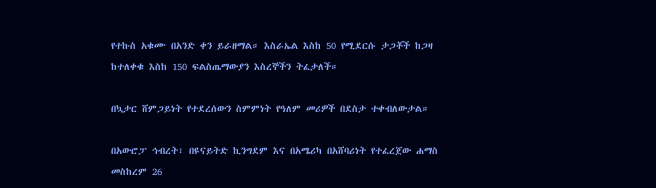የተኩስ አቁሙ በአንድ ቀን ይራዘማል። እስራኤል እስከ 50 የሚደርሱ ታጋቾች ከጋዛ ከተለቀቁ እስከ 150 ፍልስጤማውያን እስረኞችን ትፈታለች።

በኳታር ሸምጋይነት የተደረሰውን ስምምነት የዓለም መሪዎች በደስታ ተቀብለውታል።

በአውሮፓ ኅብረት፣ በዩናይትድ ኪንግደም እና በአሜሪካ በአሸባሪነት የተፈረጀው ሐማስ መስከረም 26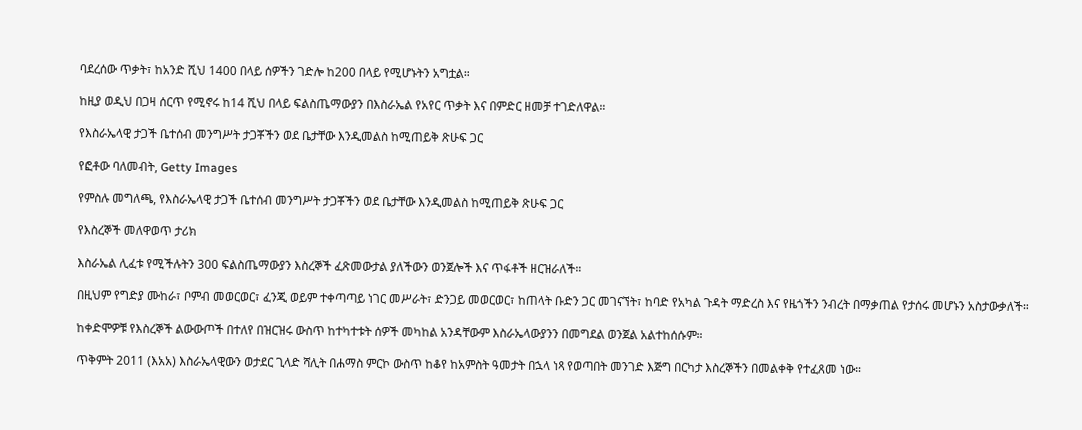ባደረሰው ጥቃት፣ ከአንድ ሺህ 1400 በላይ ሰዎችን ገድሎ ከ200 በላይ የሚሆኑትን አግቷል።

ከዚያ ወዲህ በጋዛ ሰርጥ የሚኖሩ ከ14 ሺህ በላይ ፍልስጤማውያን በእስራኤል የአየር ጥቃት እና በምድር ዘመቻ ተገድለዋል።

የእስራኤላዊ ታጋች ቤተሰብ መንግሥት ታጋቾችን ወደ ቤታቸው እንዲመልስ ከሚጠይቅ ጽሁፍ ጋር

የፎቶው ባለመብት, Getty Images

የምስሉ መግለጫ, የእስራኤላዊ ታጋች ቤተሰብ መንግሥት ታጋቾችን ወደ ቤታቸው እንዲመልስ ከሚጠይቅ ጽሁፍ ጋር

የእስረኞች መለዋወጥ ታሪክ

እስራኤል ሊፈቱ የሚችሉትን 300 ፍልስጤማውያን እስረኞች ፈጽመውታል ያለችውን ወንጀሎች እና ጥፋቶች ዘርዝራለች።

በዚህም የግድያ ሙከራ፣ ቦምብ መወርወር፣ ፈንጂ ወይም ተቀጣጣይ ነገር መሥራት፣ ድንጋይ መወርወር፣ ከጠላት ቡድን ጋር መገናኘት፣ ከባድ የአካል ጉዳት ማድረስ እና የዜጎችን ንብረት በማቃጠል የታሰሩ መሆኑን አስታውቃለች።

ከቀድሞዎቹ የእስረኞች ልውውጦች በተለየ በዝርዝሩ ውስጥ ከተካተቱት ሰዎች መካከል አንዳቸውም እስራኤላውያንን በመግደል ወንጀል አልተከሰሱም።

ጥቅምት 2011 (እአአ) እስራኤላዊውን ወታደር ጊላድ ሻሊት በሐማስ ምርኮ ውስጥ ከቆየ ከአምስት ዓመታት በኋላ ነጻ የወጣበት መንገድ እጅግ በርካታ እስረኞችን በመልቀቅ የተፈጸመ ነው።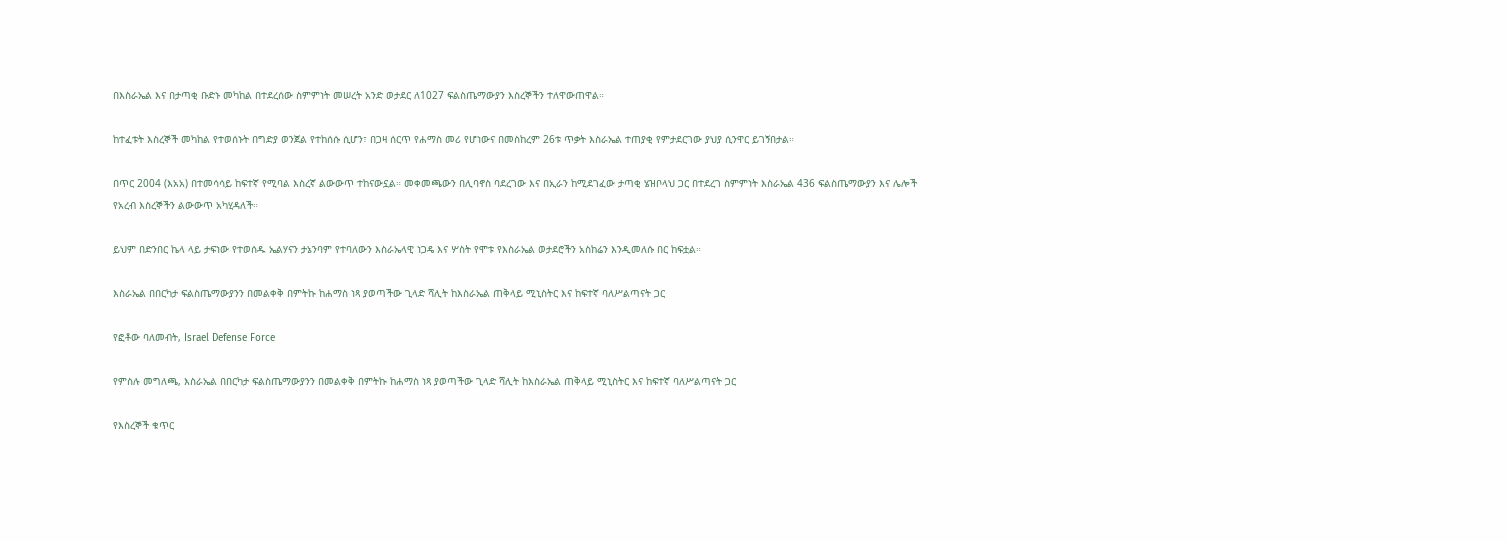በእስራኤል እና በታጣቂ ቡድኑ መካከል በተደረሰው ስምምነት መሠረት አንድ ወታደር ለ1027 ፍልስጤማውያን እስረኞችን ተለዋውጠዋል።

ከተፈቱት እስረኞች መካከል የተወሰኑት በግድያ ወንጀል የተከሰሱ ሲሆን፣ በጋዛ ሰርጥ የሐማስ መሪ የሆነውና በመስከረም 26ቱ ጥቃት እስራኤል ተጠያቂ የምታደርገው ያህያ ሲንዋር ይገኝበታል።

በጥር 2004 (እአአ) በተመሳሳይ ከፍተኛ የሚባል እስረኛ ልውውጥ ተከናውኗል። መቀመጫውን በሊባኖስ ባደረገው እና በኢራን ከሚደገፈው ታጣቂ ሄዝቦላህ ጋር በተደረገ ስምምነት እስራኤል 436 ፍልስጤማውያን እና ሌሎች የአረብ እስረኞችን ልውውጥ አካሂዳለች።

ይህም በድንበር ኬላ ላይ ታፍነው የተወሰዱ ኤልሃናን ታኔንባም የተባለውን እስራኤላዊ ነጋዴ እና ሦስት የሞቱ የእስራኤል ወታደሮችን አስከሬን እንዲመለሱ በር ከፍቷል።

እስራኤል በበርካታ ፍልስጤማውያንን በመልቀቅ በምትኩ ከሐማስ ነጻ ያወጣችው ጊላድ ሻሊት ከእስራኤል ጠቅላይ ሚኒስትር እና ከፍተኛ ባለሥልጣናት ጋር

የፎቶው ባለመብት, Israel Defense Force

የምስሉ መግለጫ, እስራኤል በበርካታ ፍልስጤማውያንን በመልቀቅ በምትኩ ከሐማስ ነጻ ያወጣችው ጊላድ ሻሊት ከእስራኤል ጠቅላይ ሚኒስትር እና ከፍተኛ ባለሥልጣናት ጋር

የእስረኞች ቁጥር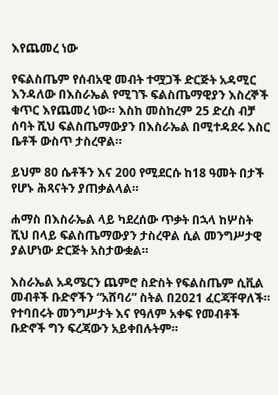እየጨመረ ነው

የፍልስጤም የሰብአዊ መብት ተሟጋች ድርጅት አዳሚር እንዳለው በእስራኤል የሚገኙ ፍልስጤማዊያን እስረኞች ቁጥር እየጨመረ ነው። እስከ መስከረም 25 ድረስ ብቻ ሰባት ሺህ ፍልስጤማውያን በእስራኤል በሚተዳደሩ እስር ቤቶች ውስጥ ታስረዋል።

ይህም 80 ሴቶችን እና 200 የሚደርሱ ከ18 ዓመት በታች የሆኑ ሕጻናትን ያጠቃልላል።

ሐማስ በእስራኤል ላይ ካደረሰው ጥቃት በኋላ ከሦስት ሺህ በላይ ፍልስጤማውያን ታስረዋል ሲል መንግሥታዊ ያልሆነው ድርጅት አስታውቋል።

እስራኤል አዳሜርን ጨምሮ ስድስት የፍልስጤም ሲቪል መብቶች ቡድኖችን “አሸባሪ” ስትል በ2021 ፈርጃቸዋለች። የተባበሩት መንግሥታት እና የዓለም አቀፍ የመብቶች ቡድኖች ግን ፍረጃውን አይቀበሉትም።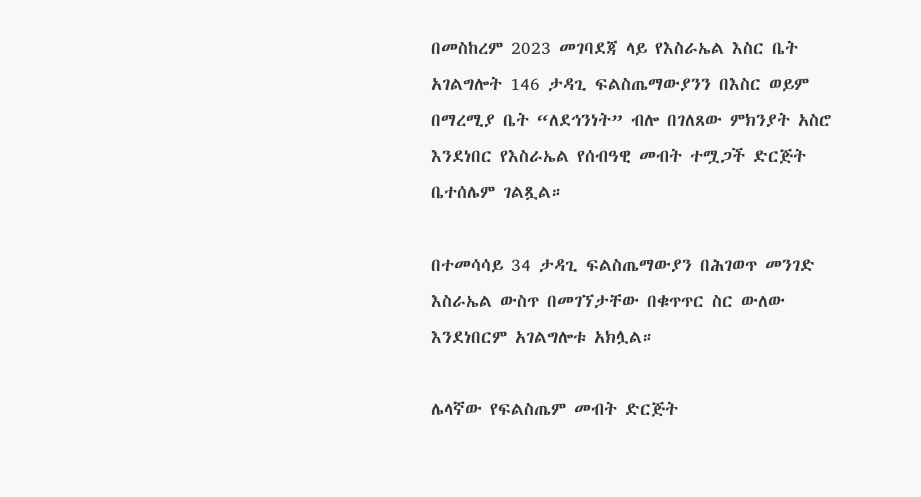በመስከረም 2023 መገባደጃ ላይ የእስራኤል እስር ቤት አገልግሎት 146 ታዳጊ ፍልስጤማውያንን በእስር ወይም በማረሚያ ቤት “ለደኅንነት” ብሎ በገለጸው ምክንያት አስሮ እንደነበር የእስራኤል የሰብዓዊ መብት ተሟጋች ድርጅት ቤተሰሌም ገልጿል።

በተመሳሳይ 34 ታዳጊ ፍልስጤማውያን በሕገወጥ መንገድ እስራኤል ውስጥ በመገኘታቸው በቁጥጥር ስር ውለው እንደነበርም አገልግሎቱ አክሏል።

ሌላኛው የፍልስጤም መብት ድርጅት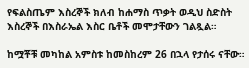የፍልስጤም እስረኞች ክለብ ከሐማስ ጥቃት ወዲህ ስድስት እስረኞች በእስራኤል እስር ቤቶች መሞታቸውን ገልጿል።

ከሟቾቹ መካከል አምስቱ ከመስከረም 26 በኋላ የታሰሩ ናቸው።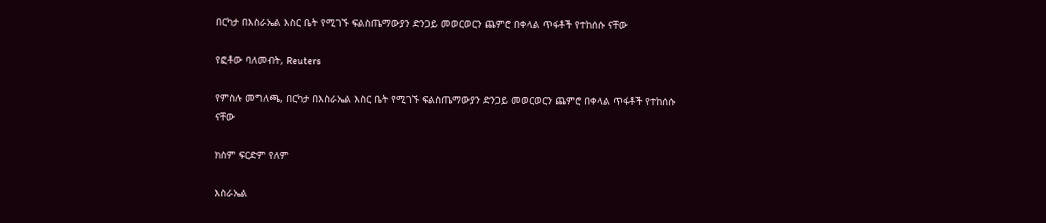በርካታ በእስራኤል እስር ቤት የሚገኙ ፍልስጤማውያን ድንጋይ መወርወርን ጨምሮ በቀላል ጥፋቶች የተከሰሱ ናቸው

የፎቶው ባለመብት, Reuters

የምስሉ መግለጫ, በርካታ በእስራኤል እስር ቤት የሚገኙ ፍልስጤማውያን ድንጋይ መወርወርን ጨምሮ በቀላል ጥፋቶች የተከሰሱ ናቸው

ክስም ፍርድም የለም

እስራኤል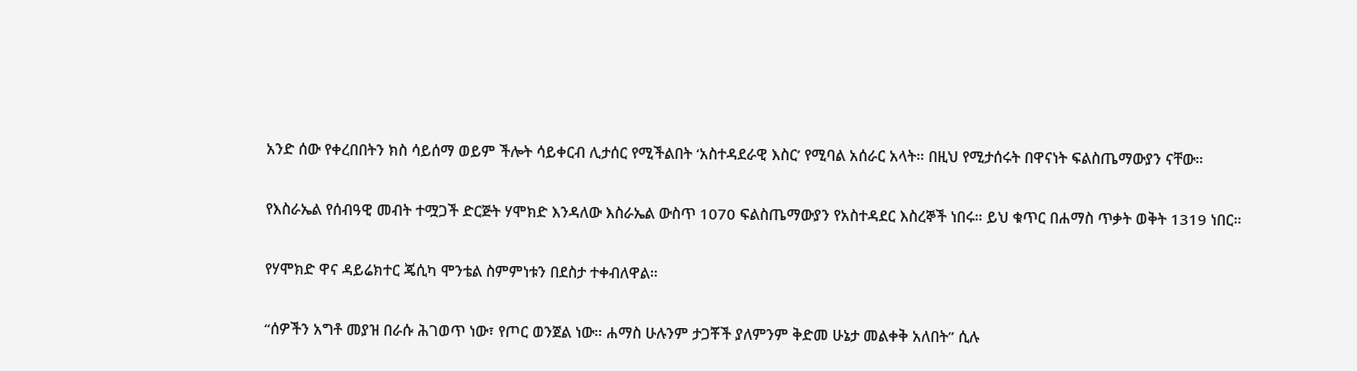አንድ ሰው የቀረበበትን ክስ ሳይሰማ ወይም ችሎት ሳይቀርብ ሊታሰር የሚችልበት ‘አስተዳደራዊ እስር’ የሚባል አሰራር አላት። በዚህ የሚታሰሩት በዋናነት ፍልስጤማውያን ናቸው።

የእስራኤል የሰብዓዊ መብት ተሟጋች ድርጅት ሃሞክድ እንዳለው እስራኤል ውስጥ 1070 ፍልስጤማውያን የአስተዳደር እስረኞች ነበሩ። ይህ ቁጥር በሐማስ ጥቃት ወቅት 1319 ነበር።

የሃሞክድ ዋና ዳይሬክተር ጄሲካ ሞንቴል ስምምነቱን በደስታ ተቀብለዋል።

“ሰዎችን አግቶ መያዝ በራሱ ሕገወጥ ነው፣ የጦር ወንጀል ነው። ሐማስ ሁሉንም ታጋቾች ያለምንም ቅድመ ሁኔታ መልቀቅ አለበት” ሲሉ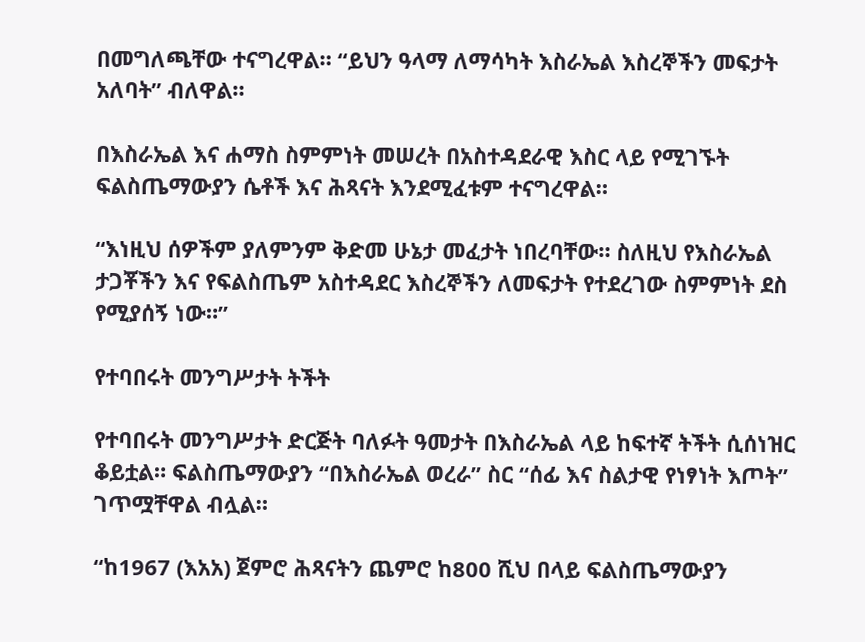በመግለጫቸው ተናግረዋል። “ይህን ዓላማ ለማሳካት እስራኤል እስረኞችን መፍታት አለባት” ብለዋል።

በእስራኤል እና ሐማስ ስምምነት መሠረት በአስተዳደራዊ እስር ላይ የሚገኙት ፍልስጤማውያን ሴቶች እና ሕጻናት እንደሚፈቱም ተናግረዋል።

“እነዚህ ሰዎችም ያለምንም ቅድመ ሁኔታ መፈታት ነበረባቸው። ስለዚህ የእስራኤል ታጋቾችን እና የፍልስጤም አስተዳደር እስረኞችን ለመፍታት የተደረገው ስምምነት ደስ የሚያሰኝ ነው።”

የተባበሩት መንግሥታት ትችት

የተባበሩት መንግሥታት ድርጅት ባለፉት ዓመታት በእስራኤል ላይ ከፍተኛ ትችት ሲሰነዝር ቆይቷል። ፍልስጤማውያን “በእስራኤል ወረራ” ስር “ሰፊ እና ስልታዊ የነፃነት እጦት” ገጥሟቸዋል ብሏል።

“ከ1967 (እአአ) ጀምሮ ሕጻናትን ጨምሮ ከ800 ሺህ በላይ ፍልስጤማውያን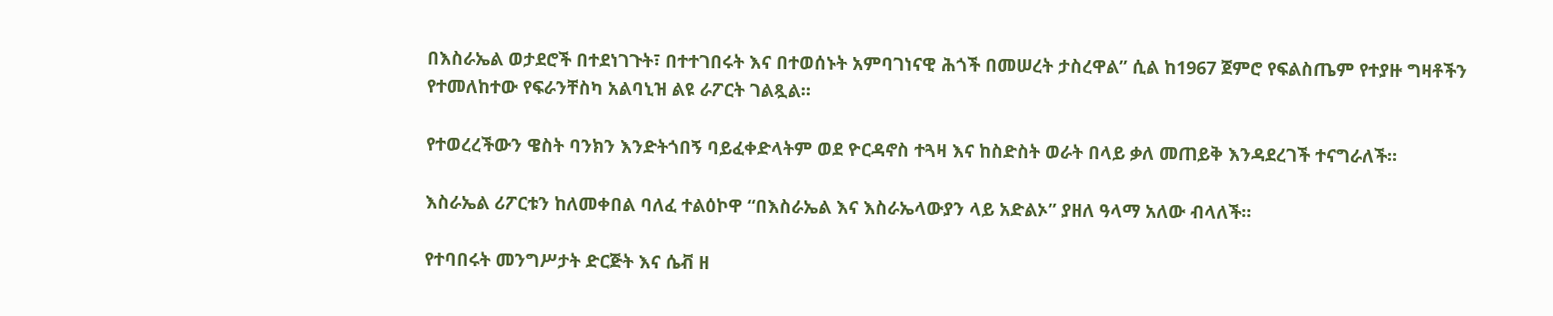በእስራኤል ወታደሮች በተደነገጉት፣ በተተገበሩት እና በተወሰኑት አምባገነናዊ ሕጎች በመሠረት ታስረዋል” ሲል ከ1967 ጀምሮ የፍልስጤም የተያዙ ግዛቶችን የተመለከተው የፍራንቸስካ አልባኒዝ ልዩ ራፖርት ገልጿል።

የተወረረችውን ዌስት ባንክን እንድትጎበኝ ባይፈቀድላትም ወደ ዮርዳኖስ ተጓዛ እና ከስድስት ወራት በላይ ቃለ መጠይቅ እንዳደረገች ተናግራለች።

እስራኤል ሪፖርቱን ከለመቀበል ባለፈ ተልዕኮዋ “በእስራኤል እና እስራኤላውያን ላይ አድልኦ” ያዘለ ዓላማ አለው ብላለች።

የተባበሩት መንግሥታት ድርጅት እና ሴቭ ዘ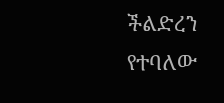ችልድረን የተባለው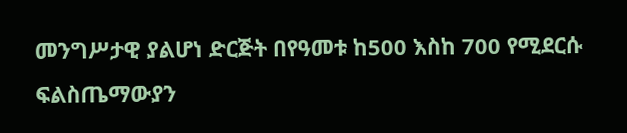መንግሥታዊ ያልሆነ ድርጅት በየዓመቱ ከ500 እስከ 700 የሚደርሱ ፍልስጤማውያን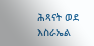ሕጻናት ወደ እስራኤል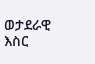ወታደራዊ እስር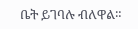ቤት ይገባሉ ብለዋል።